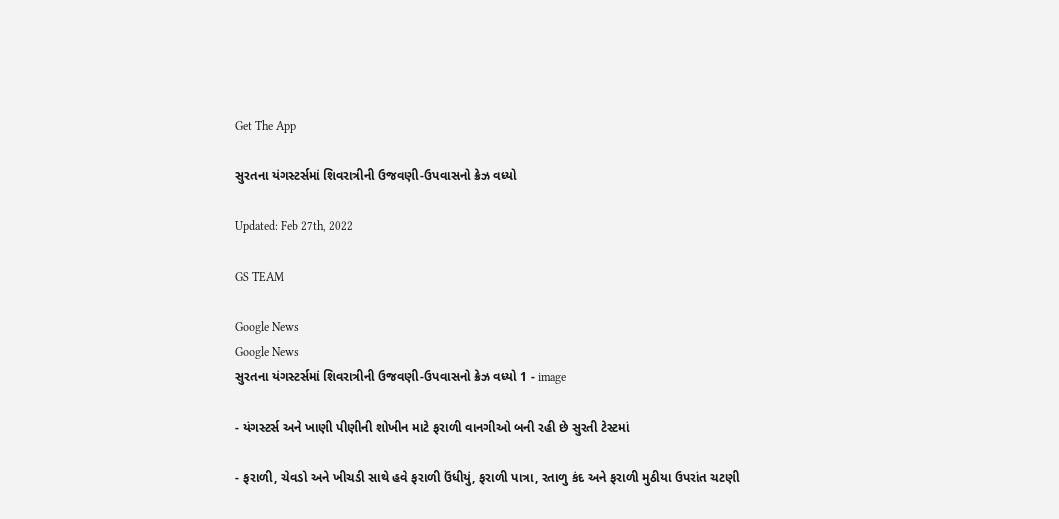Get The App

સુરતના યંગસ્ટર્સમાં શિવરાત્રીની ઉજવણી-ઉપવાસનો ક્રેઝ વધ્યો

Updated: Feb 27th, 2022

GS TEAM

Google News
Google News
સુરતના યંગસ્ટર્સમાં શિવરાત્રીની ઉજવણી-ઉપવાસનો ક્રેઝ વધ્યો 1 - image

- યંગસ્ટર્સ અને ખાણી પીણીની શોખીન માટે ફરાળી વાનગીઓ બની રહી છે સુરતી ટેસ્ટમાં

- ફરાળી, ચેવડો અને ખીચડી સાથે હવે ફરાળી ઉંધીયું, ફરાળી પાત્રા, રતાળુ કંદ અને ફરાળી મુઠીયા ઉપરાંત ચટણી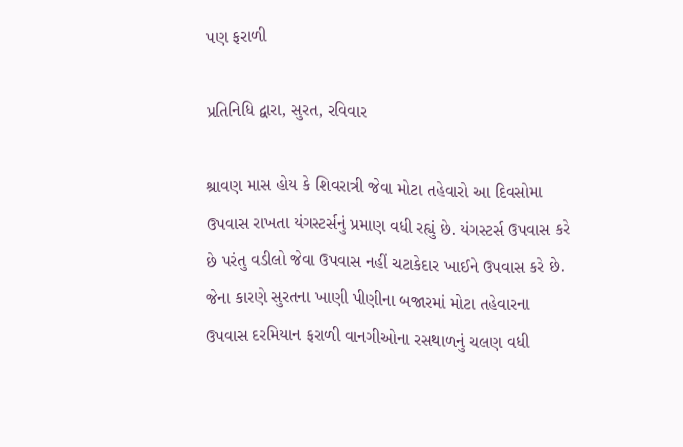પણ ફરાળી

પ્રતિનિધિ દ્વારા, સુરત, રવિવાર

શ્રાવણ માસ હોય કે શિવરાત્રી જેવા મોટા તહેવારો આ દિવસોમા ઉપવાસ રાખતા યંગસ્ટર્સનું પ્રમાણ વધી રહ્યું છે. યંગસ્ટર્સ ઉપવાસ કરે છે પરંતુ વડીલો જેવા ઉપવાસ નહીં ચટાકેદાર ખાઈને ઉપવાસ કરે છે. જેના કારણે સુરતના ખાણી પીણીના બજારમાં મોટા તહેવારના ઉપવાસ દરમિયાન ફરાળી વાનગીઓના રસથાળનું ચલણ વધી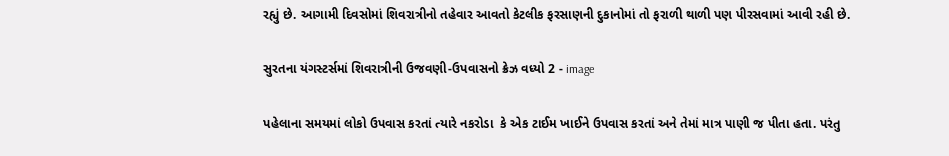રહ્યું છે. આગામી દિવસોમાં શિવરાત્રીનો તહેવાર આવતો કેટલીક ફરસાણની દુકાનોમાં તો ફરાળી થાળી પણ પીરસવામાં આવી રહી છે.

સુરતના યંગસ્ટર્સમાં શિવરાત્રીની ઉજવણી-ઉપવાસનો ક્રેઝ વધ્યો 2 - image

પહેલાના સમયમાં લોકો ઉપવાસ કરતાં ત્યારે નકરોડા  કે એક ટાઈમ ખાઈને ઉપવાસ કરતાં અને તેમાં માત્ર પાણી જ પીતા હતા. પરંતુ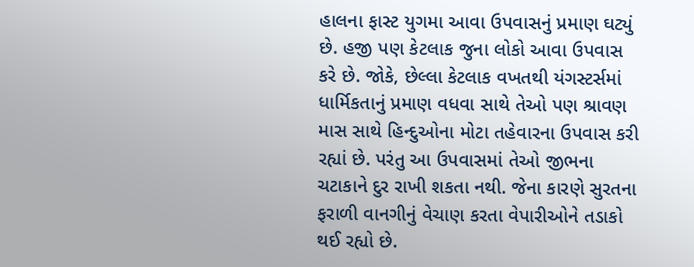હાલના ફાસ્ટ યુગમા આવા ઉપવાસનું પ્રમાણ ઘટ્યું છે. હજી પણ કેટલાક જુના લોકો આવા ઉપવાસ કરે છે. જોકે, છેલ્લા કેટલાક વખતથી યંગસ્ટર્સમાં ધાર્મિકતાનું પ્રમાણ વધવા સાથે તેઓ પણ શ્રાવણ માસ સાથે હિન્દુઓના મોટા તહેવારના ઉપવાસ કરી રહ્યાં છે. પરંતુ આ ઉપવાસમાં તેઓ જીભના ચટાકાને દુર રાખી શકતા નથી. જેના કારણે સુરતના ફરાળી વાનગીનું વેચાણ કરતા વેપારીઓને તડાકો થઈ રહ્યો છે.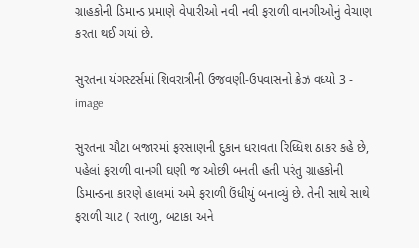ગ્રાહકોની ડિમાન્ડ પ્રમાણે વેપારીઓ નવી નવી ફરાળી વાનગીઓનું વેચાણ કરતા થઈ ગયાં છે.

સુરતના યંગસ્ટર્સમાં શિવરાત્રીની ઉજવણી-ઉપવાસનો ક્રેઝ વધ્યો 3 - image

સુરતના ચૌટા બજારમાં ફરસાણની દુકાન ધરાવતા રિધ્ધિશ ઠાકર કહે છે, પહેલાં ફરાળી વાનગી ઘણી જ ઓછી બનતી હતી પરંતુ ગ્રાહકોની ડિમાન્ડના કારણે હાલમાં અમે ફરાળી ઉંધીયું બનાવ્યું છે. તેની સાથે સાથે ફરાળી ચાટ ( રતાળુ, બટાકા અને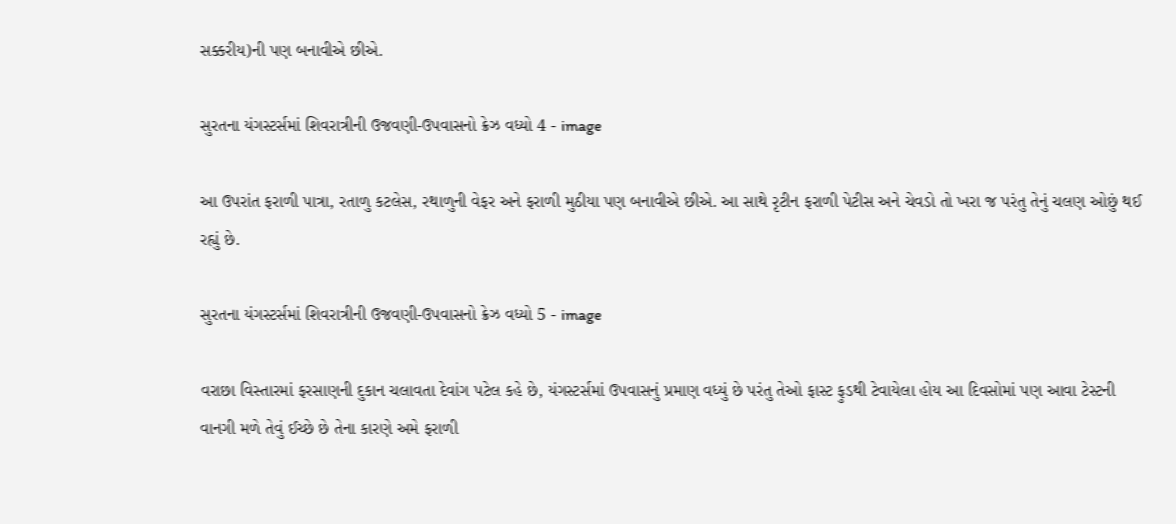સક્કરીય)ની પણ બનાવીએ છીએ.

સુરતના યંગસ્ટર્સમાં શિવરાત્રીની ઉજવણી-ઉપવાસનો ક્રેઝ વધ્યો 4 - image

આ ઉપરાંત ફરાળી પાત્રા, રતાળુ કટલેસ, રથાળુની વેફર અને ફરાળી મુઠીયા પણ બનાવીએ છીએ. આ સાથે રૃટીન ફરાળી પેટીસ અને ચેવડો તો ખરા જ પરંતુ તેનું ચલણ ઓછું થઈ રહ્યું છે.

સુરતના યંગસ્ટર્સમાં શિવરાત્રીની ઉજવણી-ઉપવાસનો ક્રેઝ વધ્યો 5 - image

વરાછા વિસ્તારમાં ફરસાણની દુકાન ચલાવતા દેવાંગ પટેલ કહે છે, યંગસ્ટર્સમાં ઉપવાસનું પ્રમાણ વધ્યું છે પરંતુ તેઓ ફાસ્ટ ફુડથી ટેવાયેલા હોય આ દિવસોમાં પણ આવા ટેસ્ટની વાનગી મળે તેવું ઈચ્છે છે તેના કારણે અમે ફરાળી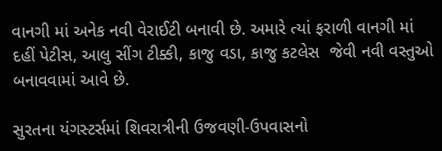વાનગી માં અનેક નવી વેરાઈટી બનાવી છે. અમારે ત્યાં ફરાળી વાનગી માં દહીં પેટીસ, આલુ સીંગ ટીક્કી, કાજુ વડા, કાજુ કટલેસ  જેવી નવી વસ્તુઓ બનાવવામાં આવે છે.

સુરતના યંગસ્ટર્સમાં શિવરાત્રીની ઉજવણી-ઉપવાસનો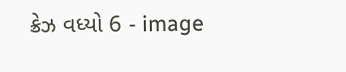ક્રેઝ વધ્યો 6 - image